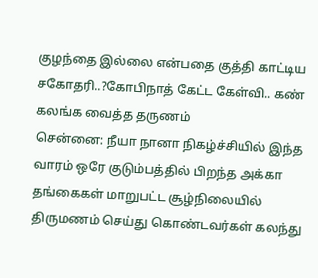குழந்தை இல்லை என்பதை குத்தி காட்டிய சகோதரி..?கோபிநாத் கேட்ட கேள்வி.. கண் கலங்க வைத்த தருணம்
சென்னை: நீயா நானா நிகழ்ச்சியில் இந்த வாரம் ஒரே குடும்பத்தில் பிறந்த அக்கா தங்கைகள் மாறுபட்ட சூழ்நிலையில் திருமணம் செய்து கொண்டவர்கள் கலந்து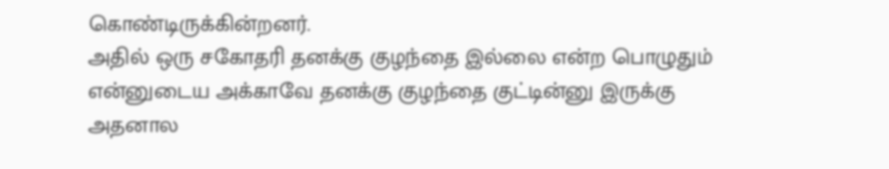கொண்டிருக்கின்றனர்.
அதில் ஒரு சகோதரி தனக்கு குழந்தை இல்லை என்ற பொழுதும் என்னுடைய அக்காவே தனக்கு குழந்தை குட்டின்னு இருக்கு அதனால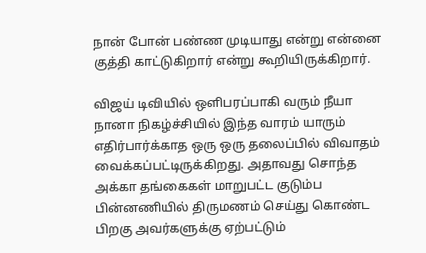நான் போன் பண்ண முடியாது என்று என்னை குத்தி காட்டுகிறார் என்று கூறியிருக்கிறார்.

விஜய் டிவியில் ஒளிபரப்பாகி வரும் நீயா நானா நிகழ்ச்சியில் இந்த வாரம் யாரும் எதிர்பார்க்காத ஒரு ஒரு தலைப்பில் விவாதம் வைக்கப்பட்டிருக்கிறது. அதாவது சொந்த அக்கா தங்கைகள் மாறுபட்ட குடும்ப பின்னணியில் திருமணம் செய்து கொண்ட பிறகு அவர்களுக்கு ஏற்பட்டும்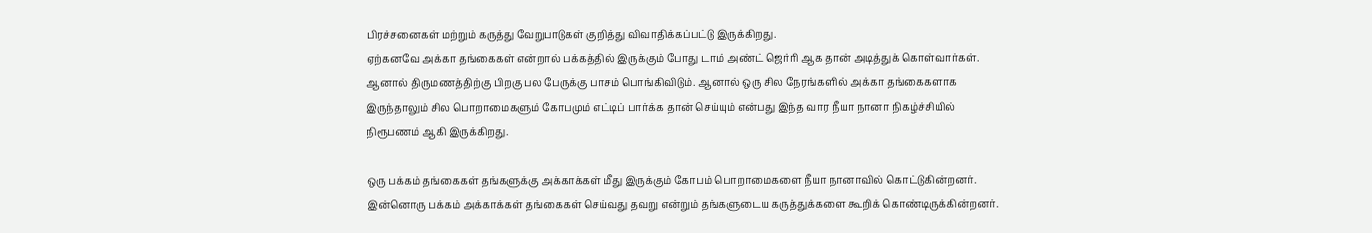பிரச்சனைகள் மற்றும் கருத்து வேறுபாடுகள் குறித்து விவாதிக்கப்பட்டு இருக்கிறது.
ஏற்கனவே அக்கா தங்கைகள் என்றால் பக்கத்தில் இருக்கும் போது டாம் அண்ட் ஜெர்ரி ஆக தான் அடித்துக் கொள்வார்கள். ஆனால் திருமணத்திற்கு பிறகு பல பேருக்கு பாசம் பொங்கிவிடும். ஆனால் ஒரு சில நேரங்களில் அக்கா தங்கைகளாக இருந்தாலும் சில பொறாமைகளும் கோபமும் எட்டிப் பார்க்க தான் செய்யும் என்பது இந்த வார நீயா நானா நிகழ்ச்சியில் நிரூபணம் ஆகி இருக்கிறது.

ஒரு பக்கம் தங்கைகள் தங்களுக்கு அக்காக்கள் மீது இருக்கும் கோபம் பொறாமைகளை நீயா நானாவில் கொட்டுகின்றனர். இன்னொரு பக்கம் அக்காக்கள் தங்கைகள் செய்வது தவறு என்றும் தங்களுடைய கருத்துக்களை கூறிக் கொண்டிருக்கின்றனர்.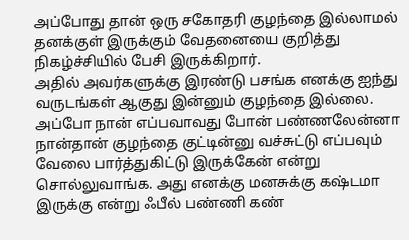அப்போது தான் ஒரு சகோதரி குழந்தை இல்லாமல் தனக்குள் இருக்கும் வேதனையை குறித்து நிகழ்ச்சியில் பேசி இருக்கிறார்.
அதில் அவர்களுக்கு இரண்டு பசங்க எனக்கு ஐந்து வருடங்கள் ஆகுது இன்னும் குழந்தை இல்லை. அப்போ நான் எப்பவாவது போன் பண்ணலேன்னா நான்தான் குழந்தை குட்டின்னு வச்சுட்டு எப்பவும் வேலை பார்த்துகிட்டு இருக்கேன் என்று சொல்லுவாங்க. அது எனக்கு மனசுக்கு கஷ்டமா இருக்கு என்று ஃபீல் பண்ணி கண்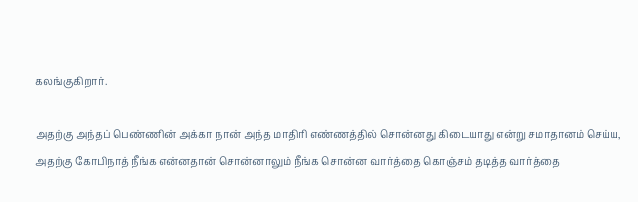கலங்குகிறார்.

அதற்கு அந்தப் பெண்ணின் அக்கா நான் அந்த மாதிரி எண்ணத்தில் சொன்னது கிடையாது என்று சமாதானம் செய்ய, அதற்கு கோபிநாத் நீங்க என்னதான் சொன்னாலும் நீங்க சொன்ன வார்த்தை கொஞ்சம் தடித்த வார்த்தை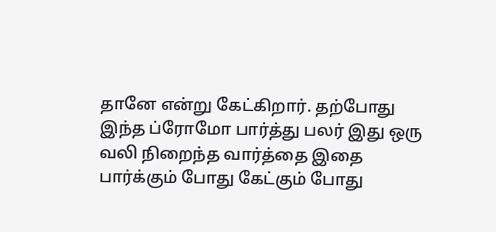தானே என்று கேட்கிறார். தற்போது இந்த ப்ரோமோ பார்த்து பலர் இது ஒரு வலி நிறைந்த வார்த்தை இதை பார்க்கும் போது கேட்கும் போது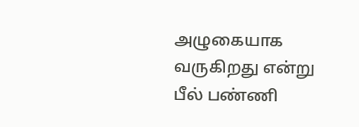அழுகையாக வருகிறது என்று பீல் பண்ணி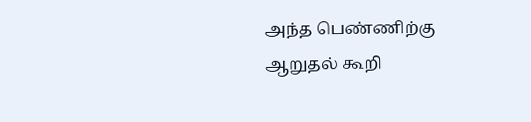அந்த பெண்ணிற்கு ஆறுதல் கூறி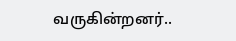வருகின்றனர்..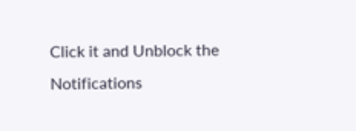Click it and Unblock the Notifications